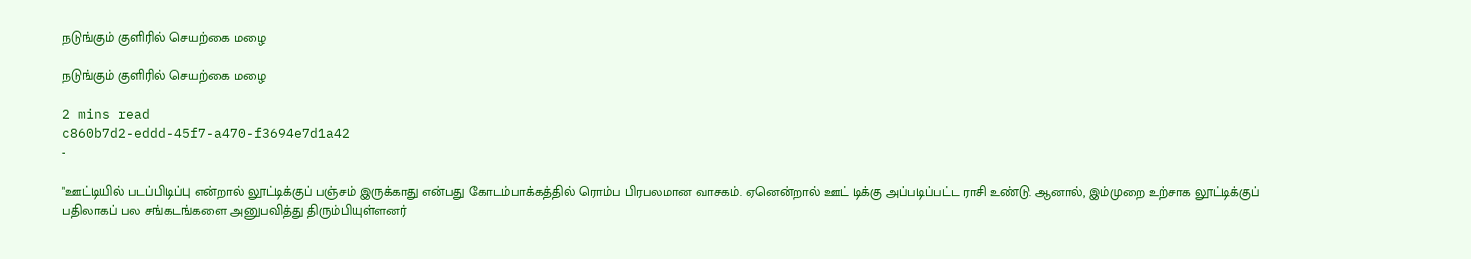நடுங்கும் குளிரில் செயற்கை மழை

நடுங்கும் குளிரில் செயற்கை மழை

2 mins read
c860b7d2-eddd-45f7-a470-f3694e7d1a42
-

"ஊட்டியில் படப்பிடிப்பு என்றால் லூட்டிக்குப் பஞ்சம் இருக்காது என்பது கோடம்பாக்கத்தில் ரொம்ப பிரபலமான வாசகம். ஏனென்றால் ஊட் டிக்கு அப்படிப்பட்ட ராசி உண்டு. ஆனால், இம்முறை உற்சாக லூட்டிக்குப் பதிலாகப் பல சங்கடங்களை அனுபவித்து திரும்பியுள்ளனர்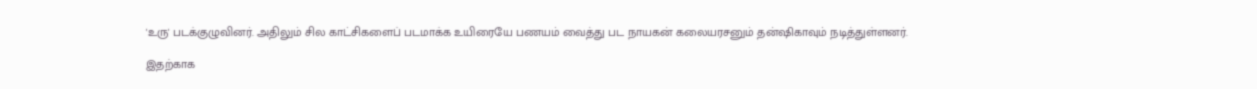'உரு' படக்குழுவினர். அதிலும் சில காட்சிகளைப் படமாக்க உயிரையே பணயம் வைத்து பட நாயகன் கலையரசனும் தன்‌ஷிகாவும் நடித்துள்ளனர்.

இதற்காக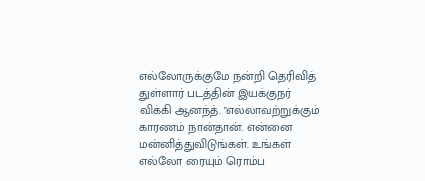எல்லோருக்குமே நன்றி தெரிவித் துள்ளார் படத்தின் இயக்குநர் விக்கி ஆனந்த். "எல்லாவற்றுக்கும் காரணம் நான்தான். என்னை மன்னித்துவிடுங்கள். உங்கள் எல்லோ ரையும் ரொம்ப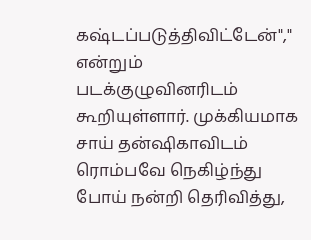கஷ்டப்படுத்திவிட்டேன்"," என்றும் படக்குழுவினரிடம் கூறியுள்ளார். முக்கியமாக சாய் தன்‌ஷிகாவிடம் ரொம்பவே நெகிழ்ந்து போய் நன்றி தெரிவித்து,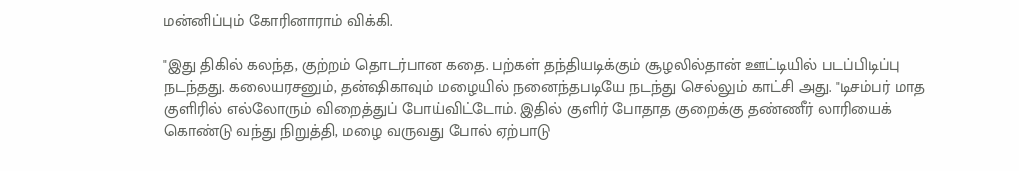மன்னிப்பும் கோரினாராம் விக்கி.

"இது திகில் கலந்த, குற்றம் தொடர்பான கதை. பற்கள் தந்தியடிக்கும் சூழலில்தான் ஊட்டியில் படப்பிடிப்பு நடந்தது. கலையரசனும், தன்‌ஷிகாவும் மழையில் நனைந்தபடியே நடந்து செல்லும் காட்சி அது. "டிசம்பர் மாத குளிரில் எல்லோரும் விறைத்துப் போய்விட்டோம். இதில் குளிர் போதாத குறைக்கு தண்ணீர் லாரியைக் கொண்டு வந்து நிறுத்தி, மழை வருவது போல் ஏற்பாடு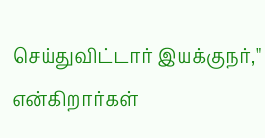செய்துவிட்டார் இயக்குநர்," என்கிறார்கள்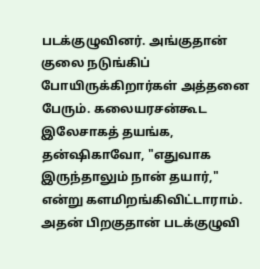படக்குழுவினர். அங்குதான் குலை நடுங்கிப் போயிருக்கிறார்கள் அத்தனை பேரும். கலையரசன்கூட இலேசாகத் தயங்க, தன்‌ஷிகாவோ, "எதுவாக இருந்தாலும் நான் தயார்," என்று களமிறங்கிவிட்டாராம். அதன் பிறகுதான் படக்குழுவி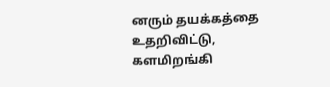னரும் தயக்கத்தை உதறிவிட்டு, களமிறங்கி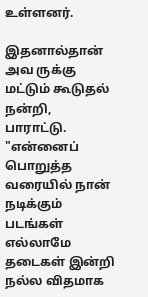உள்ளனர்.

இதனால்தான் அவ ருக்கு மட்டும் கூடுதல் நன்றி, பாராட்டு. "என்னைப் பொறுத்த வரையில் நான் நடிக்கும் படங்கள் எல்லாமே தடைகள் இன்றி நல்ல விதமாக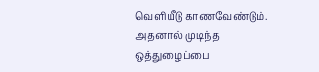வெளியீடு காணவேண்டும். அதனால் முடிந்த ஒத்துழைப்பை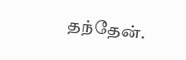தந்தேன்.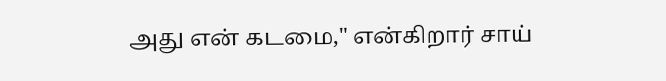அது என் கடமை," என்கிறார் சாய்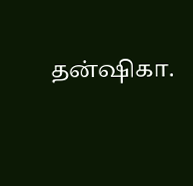தன்‌ஷிகா.